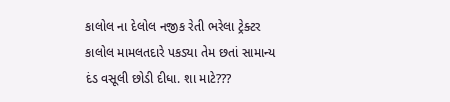કાલોલ ના દેલોલ નજીક રેતી ભરેલા ટ્રેક્ટર કાલોલ મામલતદારે પકડ્યા તેમ છતાં સામાન્ય દંડ વસૂલી છોડી દીધા. શા માટે???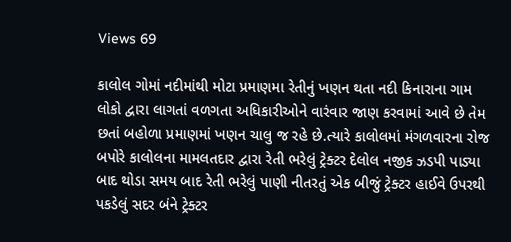Views 69

કાલોલ ગોમાં નદીમાંથી મોટા પ્રમાણમા રેતીનું ખણન થતા નદી કિનારાના ગામ લોકો દ્વારા લાગતાં વળગતા અધિકારીઓને વારંવાર જાણ કરવામાં આવે છે તેમ છતાં બહોળા પ્રમાણમાં ખણન ચાલુ જ રહે છે.ત્યારે કાલોલમાં મંગળવારના રોજ બપોરે કાલોલના મામલતદાર દ્વારા રેતી ભરેલું ટ્રેક્ટર દેલોલ નજીક ઝડપી પાડ્યા બાદ થોડા સમય બાદ રેતી ભરેલું પાણી નીતરતું એક બીજું ટ્રેક્ટર હાઈવે ઉપરથી પકડેલું સદર બંને ટ્રેક્ટર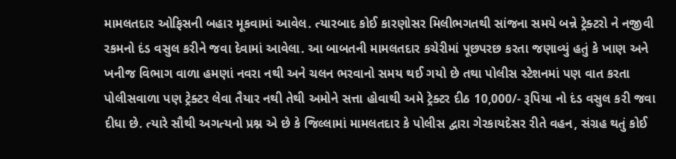મામલતદાર ઓફિસની બહાર મૂકવામાં આવેલ. ત્યારબાદ કોઈ કારણોસર મિલીભગતથી સાંજના સમયે બન્ને ટ્રેક્ટરો ને નજીવી રકમનો દંડ વસુલ કરીને જવા દેવામાં આવેલા. આ બાબતની મામલતદાર કચેરીમાં પૂછપરછ કરતા જણાવ્યું હતું કે ખાણ અને ખનીજ વિભાગ વાળા હમણાં નવરા નથી અને ચલન ભરવાનો સમય થઈ ગયો છે તથા પોલીસ સ્ટેશનમાં પણ વાત કરતા પોલીસવાળા પણ ટ્રેક્ટર લેવા તૈયાર નથી તેથી અમોને સત્તા હોવાથી અમે ટ્રેક્ટર દીઠ 10,000/- રૂપિયા નો દંડ વસુલ કરી જવા દીધા છે. ત્યારે સૌથી અગત્યનો પ્રશ્ન એ છે કે જિલ્લામાં મામલતદાર કે પોલીસ દ્વારા ગેરકાયદેસર રીતે વહન, સંગ્રહ થતું કોઈ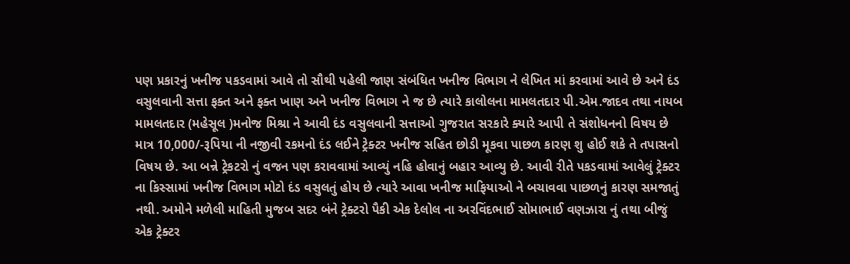પણ પ્રકારનું ખનીજ પકડવામાં આવે તો સૌથી પહેલી જાણ સંબંધિત ખનીજ વિભાગ ને લેખિત માં કરવામાં આવે છે અને દંડ વસુલવાની સત્તા ફક્ત અને ફક્ત ખાણ અને ખનીજ વિભાગ ને જ છે ત્યારે કાલોલના મામલતદાર પી.એમ.જાદવ તથા નાયબ મામલતદાર (મહેસૂલ )મનોજ મિશ્રા ને આવી દંડ વસુલવાની સત્તાઓ ગુજરાત સરકારે ક્યારે આપી તે સંશોધનનો વિષય છે માત્ર 10,000/-રૂપિયા ની નજીવી રકમનો દંડ લઈને ટ્રેક્ટર ખનીજ સહિત છોડી મૂકવા પાછળ કારણ શુ હોઈ શકે તે તપાસનો વિષય છે. આ બન્ને ટ્રેકટરો નું વજન પણ કરાવવામાં આવ્યું નહિ હોવાનું બહાર આવ્યુ છે. આવી રીતે પકડવામાં આવેલું ટ્રેક્ટર ના કિસ્સામાં ખનીજ વિભાગ મોટો દંડ વસુલતું હોય છે ત્યારે આવા ખનીજ માફિયાઓ ને બચાવવા પાછળનું કારણ સમજાતું નથી. અમોને મળેલી માહિતી મુજબ સદર બંને ટ્રેક્ટરો પૈકી એક દેલોલ ના અરવિંદભાઈ સોમાભાઈ વણઝારા નું તથા બીજું એક ટ્રેક્ટર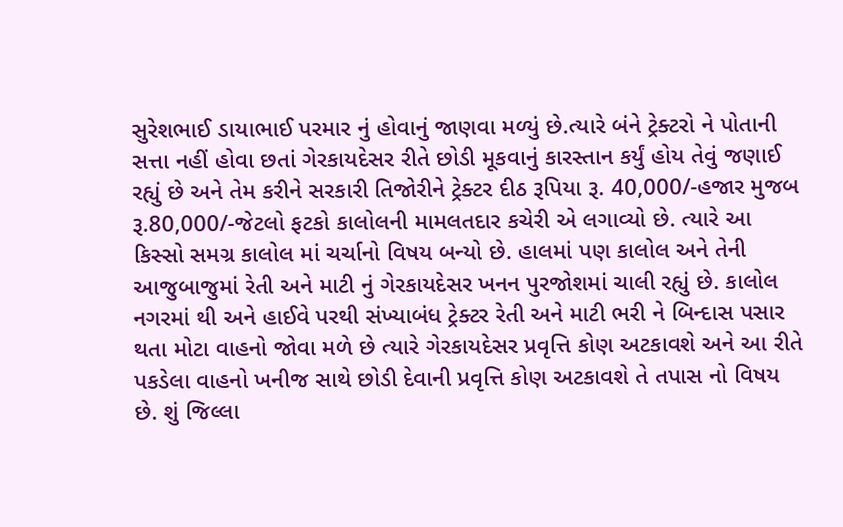સુરેશભાઈ ડાયાભાઈ પરમાર નું હોવાનું જાણવા મળ્યું છે.ત્યારે બંને ટ્રેક્ટરો ને પોતાની સત્તા નહીં હોવા છતાં ગેરકાયદેસર રીતે છોડી મૂકવાનું કારસ્તાન કર્યું હોય તેવું જણાઈ રહ્યું છે અને તેમ કરીને સરકારી તિજોરીને ટ્રેક્ટર દીઠ રૂપિયા રૂ. 40,000/-હજાર મુજબ રૂ.80,000/-જેટલો ફટકો કાલોલની મામલતદાર કચેરી એ લગાવ્યો છે. ત્યારે આ કિસ્સો સમગ્ર કાલોલ માં ચર્ચાનો વિષય બન્યો છે. હાલમાં પણ કાલોલ અને તેની આજુબાજુમાં રેતી અને માટી નું ગેરકાયદેસર ખનન પુરજોશમાં ચાલી રહ્યું છે. કાલોલ નગરમાં થી અને હાઈવે પરથી સંખ્યાબંધ ટ્રેક્ટર રેતી અને માટી ભરી ને બિન્દાસ પસાર થતા મોટા વાહનો જોવા મળે છે ત્યારે ગેરકાયદેસર પ્રવૃત્તિ કોણ અટકાવશે અને આ રીતે પકડેલા વાહનો ખનીજ સાથે છોડી દેવાની પ્રવૃત્તિ કોણ અટકાવશે તે તપાસ નો વિષય છે. શું જિલ્લા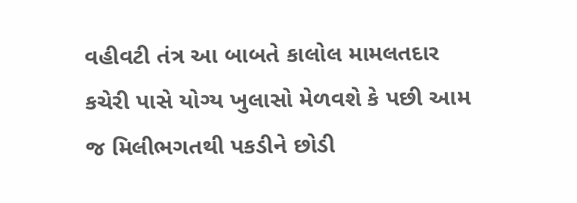વહીવટી તંત્ર આ બાબતે કાલોલ મામલતદાર કચેરી પાસે યોગ્ય ખુલાસો મેળવશે કે પછી આમ જ મિલીભગતથી પકડીને છોડી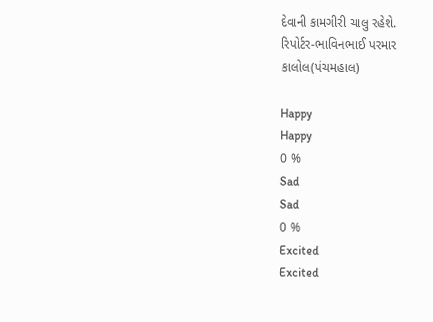દેવાની કામગીરી ચાલુ રહેશે.
રિપોર્ટર-ભાવિનભાઈ પરમાર
કાલોલ(પંચમહાલ)

Happy
Happy
0 %
Sad
Sad
0 %
Excited
Excited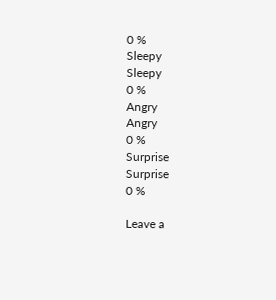0 %
Sleepy
Sleepy
0 %
Angry
Angry
0 %
Surprise
Surprise
0 %

Leave a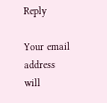Reply

Your email address will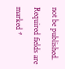not be published. Required fields are marked *